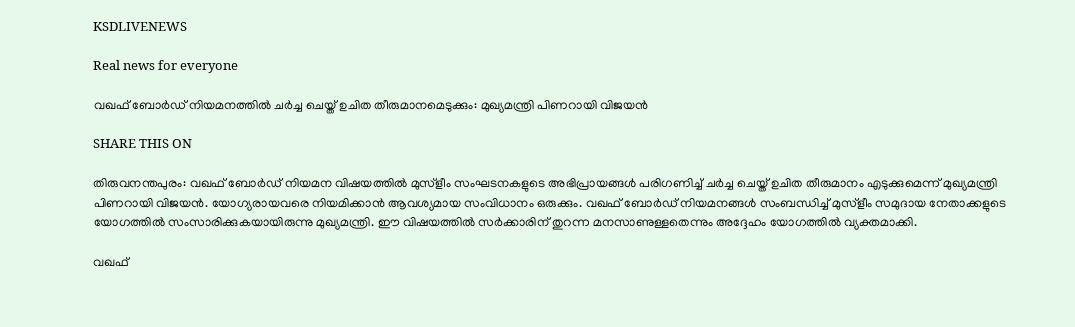KSDLIVENEWS

Real news for everyone

വഖഫ് ബോര്‍ഡ് നിയമനത്തില്‍ ചര്‍ച്ച ചെയ്ത് ഉചിത തീരുമാനമെടുക്കും: മുഖ്യമന്ത്രി പിണറായി വിജയന്‍

SHARE THIS ON

തിരുവനന്തപുരം: വഖഫ് ബോര്‍ഡ് നിയമന വിഷയത്തില്‍ മുസ്‌ളീം സംഘടനകളുടെ അഭിപ്രായങ്ങള്‍ പരിഗണിച്ച്‌ ചര്‍ച്ച ചെയ്ത് ഉചിത തീരുമാനം എടുക്കുമെന്ന് മുഖ്യമന്ത്രി പിണറായി വിജയന്‍. യോഗ്യരായവരെ നിയമിക്കാന്‍ ആവശ്യമായ സംവിധാനം ഒരുക്കും. വഖഫ് ബോര്‍ഡ് നിയമനങ്ങള്‍ സംബന്ധിച്ച്‌ മുസ്‌ളീം സമുദായ നേതാക്കളുടെ യോഗത്തില്‍ സംസാരിക്കുകയായിരുന്നു മുഖ്യമന്ത്രി. ഈ വിഷയത്തില്‍ സര്‍ക്കാരിന് തുറന്ന മനസാണുള്ളതെന്നും അദ്ദേഹം യോഗത്തില്‍ വ്യക്തമാക്കി.

വഖഫ്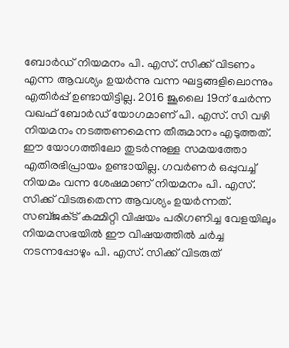ബോര്‍ഡ് നിയമനം പി. എസ്. സിക്ക് വിടണം എന്ന ആവശ്യം ഉയര്‍ന്നു വന്ന ഘട്ടങ്ങളിലൊന്നും എതിര്‍പ്പ് ഉണ്ടായിട്ടില്ല. 2016 ജൂലൈ 19ന് ചേര്‍ന്ന വഖഫ് ബോര്‍ഡ് യോഗമാണ് പി. എസ്. സി വഴി നിയമനം നടത്തണമെന്ന തീരുമാനം എടുത്തത്. ഈ യോഗത്തിലോ തുടര്‍ന്നുള്ള സമയത്തോ എതിരഭിപ്രായം ഉണ്ടായില്ല. ഗവര്‍ണര്‍ ഒപ്പുവച്ച്‌ നിയമം വന്ന ശേഷമാണ് നിയമനം പി. എസ്. സിക്ക് വിടരുതെന്ന ആവശ്യം ഉയര്‍ന്നത്. സബ്ജക്‌ട് കമ്മിറ്റി വിഷയം പരിഗണിച്ച വേളയിലും നിയമസഭയില്‍ ഈ വിഷയത്തില്‍ ചര്‍ച്ച നടന്നപ്പോഴും പി. എസ്. സിക്ക് വിടരുത്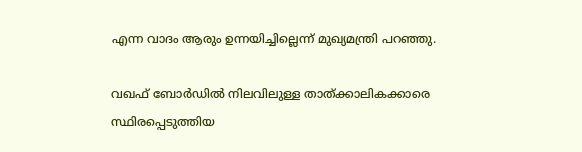എന്ന വാദം ആരും ഉന്നയിച്ചില്ലെന്ന് മുഖ്യമന്ത്രി പറഞ്ഞു.

വഖഫ് ബോര്‍ഡില്‍ നിലവിലുള്ള താത്ക്കാലികക്കാരെ സ്ഥിരപ്പെടുത്തിയ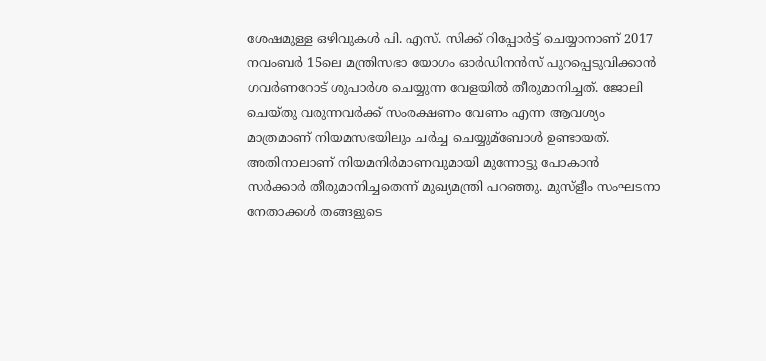ശേഷമുള്ള ഒഴിവുകള്‍ പി. എസ്. സിക്ക് റിപ്പോര്‍ട്ട് ചെയ്യാനാണ് 2017 നവംബര്‍ 15ലെ മന്ത്രിസഭാ യോഗം ഓര്‍ഡിനന്‍സ് പുറപ്പെടുവിക്കാന്‍ ഗവര്‍ണറോട് ശുപാര്‍ശ ചെയ്യുന്ന വേളയില്‍ തീരുമാനിച്ചത്. ജോലി ചെയ്തു വരുന്നവര്‍ക്ക് സംരക്ഷണം വേണം എന്ന ആവശ്യം മാത്രമാണ് നിയമസഭയിലും ചര്‍ച്ച ചെയ്യുമ്ബോള്‍ ഉണ്ടായത്. അതിനാലാണ് നിയമനിര്‍മാണവുമായി മുന്നോട്ടു പോകാന്‍ സര്‍ക്കാര്‍ തീരുമാനിച്ചതെന്ന് മുഖ്യമന്ത്രി പറഞ്ഞു. മുസ്‌ളീം സംഘടനാ നേതാക്കള്‍ തങ്ങളുടെ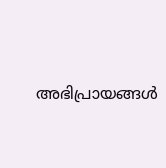അഭിപ്രായങ്ങള്‍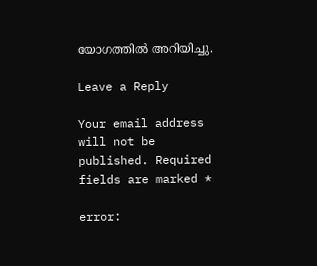യോഗത്തില്‍ അറിയിച്ചു.

Leave a Reply

Your email address will not be published. Required fields are marked *

error: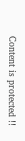Content is protected !!